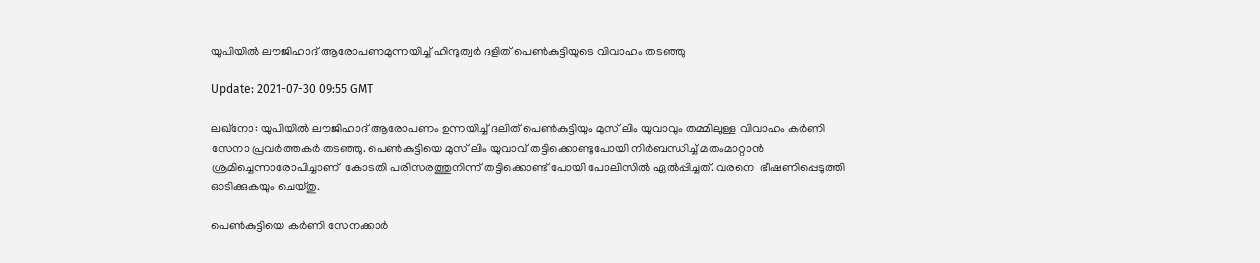യുപിയില്‍ ലൗജിഹാദ് ആരോപണമുന്നയിച്ച് ഹിന്ദുത്വര്‍ ദളിത് പെണ്‍കുട്ടിയുടെ വിവാഹം തടഞ്ഞു

Update: 2021-07-30 09:55 GMT

ലഖ്‌നോ: യുപിയില്‍ ലൗജിഹാദ് ആരോപണം ഉന്നയിച്ച് ദലിത് പെണ്‍കുട്ടിയും മുസ് ലിം യുവാവും തമ്മിലുള്ള വിവാഹം കര്‍ണി സേനാ പ്രവര്‍ത്തകര്‍ തടഞ്ഞു. പെണ്‍കുട്ടിയെ മുസ് ലിം യുവാവ് തട്ടിക്കൊണ്ടുപോയി നിര്‍ബന്ധിച്ച് മതംമാറ്റാന്‍ ശ്രമിച്ചെന്നാരോപിച്ചാണ്  കോടതി പരിസരത്തുനിന്ന് തട്ടിക്കൊണ്ട് പോയി പോലിസില്‍ ഏല്‍പ്പിച്ചത്. വരനെ  ഭീഷണിപ്പെടുത്തി ഓടിക്കുകയും ചെയ്തു.

പെണ്‍കുട്ടിയെ കര്‍ണി സേനക്കാര്‍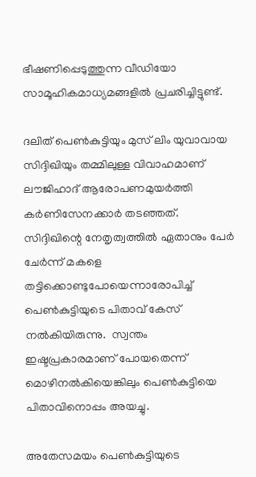ഭീഷണിപ്പെടുത്തുന്ന വീഡിയോ സാമൂഹികമാധ്യമങ്ങളില്‍ പ്രചരിച്ചിട്ടുണ്ട്.

ദലിത് പെണ്‍കുട്ടിയും മുസ് ലിം യുവാവായ സിദ്ദിഖിയും തമ്മിലുള്ള വിവാഹമാണ് ലൗജിഹാദ് ആരോപണമുയര്‍ത്തി കര്‍ണിസേനക്കാര്‍ തടഞ്ഞത്. സിദ്ദിഖിന്റെ നേതൃത്വത്തില്‍ ഏതാനും പേര്‍ ചേര്‍ന്ന് മകളെ തട്ടിക്കൊണ്ടുപോയെന്നാരോപിച്ച് പെണ്‍കുട്ടിയുടെ പിതാവ് കേസ് നല്‍കിയിരുന്നു.  സ്വന്തം ഇഷ്ടപ്രകാരമാണ് പോയതെന്ന് മൊഴിനല്‍കിയെങ്കിലും പെണ്‍കുട്ടിയെ പിതാവിനൊപ്പം അയച്ചു.

അതേസമയം പെണ്‍കുട്ടിയുടെ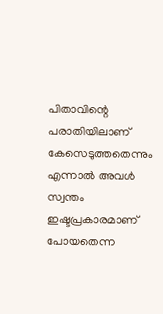പിതാവിന്റെ പരാതിയിലാണ് കേസെടുത്തതെന്നും എന്നാല്‍ അവള്‍ സ്വന്തം ഇഷ്ടപ്രകാരമാണ് പോയതെന്ന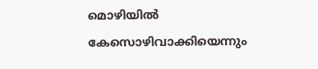മൊഴിയില്‍ കേസൊഴിവാക്കിയെന്നും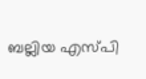ബല്ലിയ എസ്പി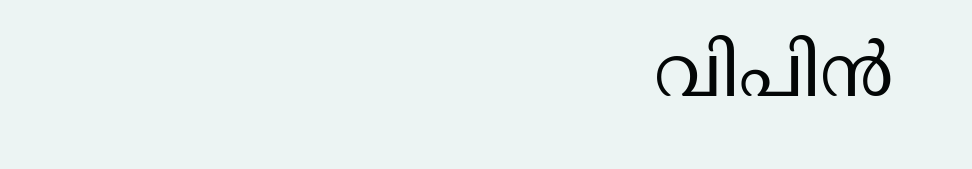വിപിന്‍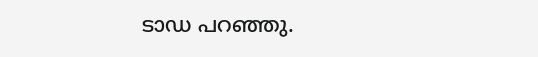ടാഡ പറഞ്ഞു.